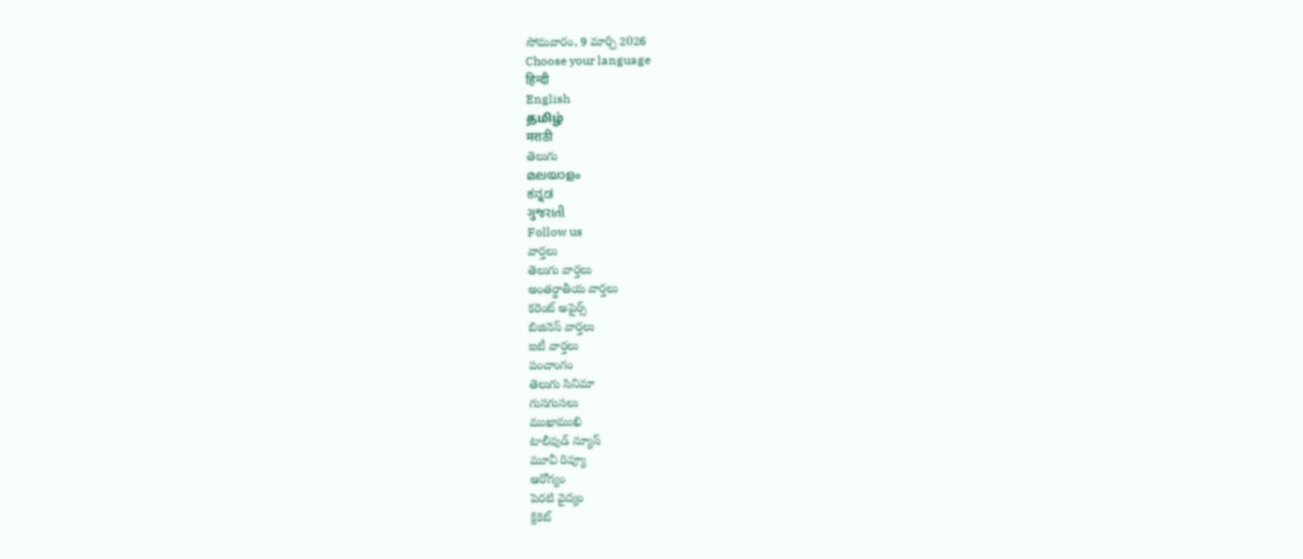సోమవారం, 9 మార్చి 2026
Choose your language
हिन्दी
English
தமிழ்
मराठी
తెలుగు
മലയാളം
ಕನ್ನಡ
ગુજરાતી
Follow us
వార్తలు
తెలుగు వార్తలు
అంతర్జాతీయ వార్తలు
కరెంట్ అపైర్స్
బిజినెస్ వార్తలు
ఐటీ వార్తలు
పంచాంగం
తెలుగు సినిమా
గుసగుసలు
ముఖాముఖి
టాలీవుడ్ న్యూస్
మూవీ రివ్యూ
ఆరోగ్యం
పెరటి వైద్యం
క్రికెట్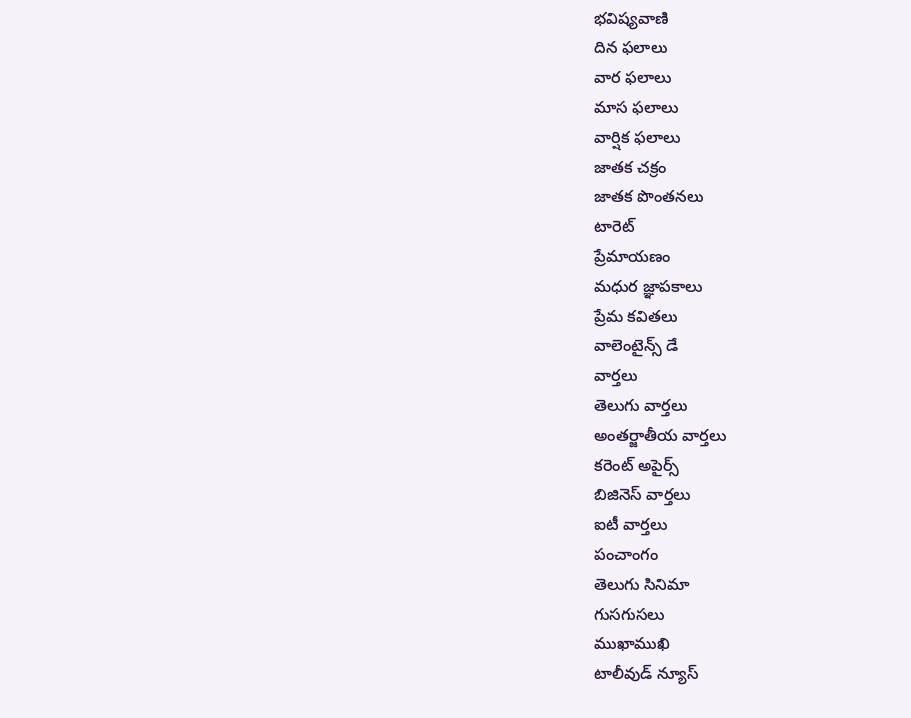భవిష్యవాణి
దిన ఫలాలు
వార ఫలాలు
మాస ఫలాలు
వార్షిక ఫలాలు
జాతక చక్రం
జాతక పొంతనలు
టారెట్
ప్రేమాయణం
మధుర జ్ఞాపకాలు
ప్రేమ కవితలు
వాలెంటైన్స్ డే
వార్తలు
తెలుగు వార్తలు
అంతర్జాతీయ వార్తలు
కరెంట్ అపైర్స్
బిజినెస్ వార్తలు
ఐటీ వార్తలు
పంచాంగం
తెలుగు సినిమా
గుసగుసలు
ముఖాముఖి
టాలీవుడ్ న్యూస్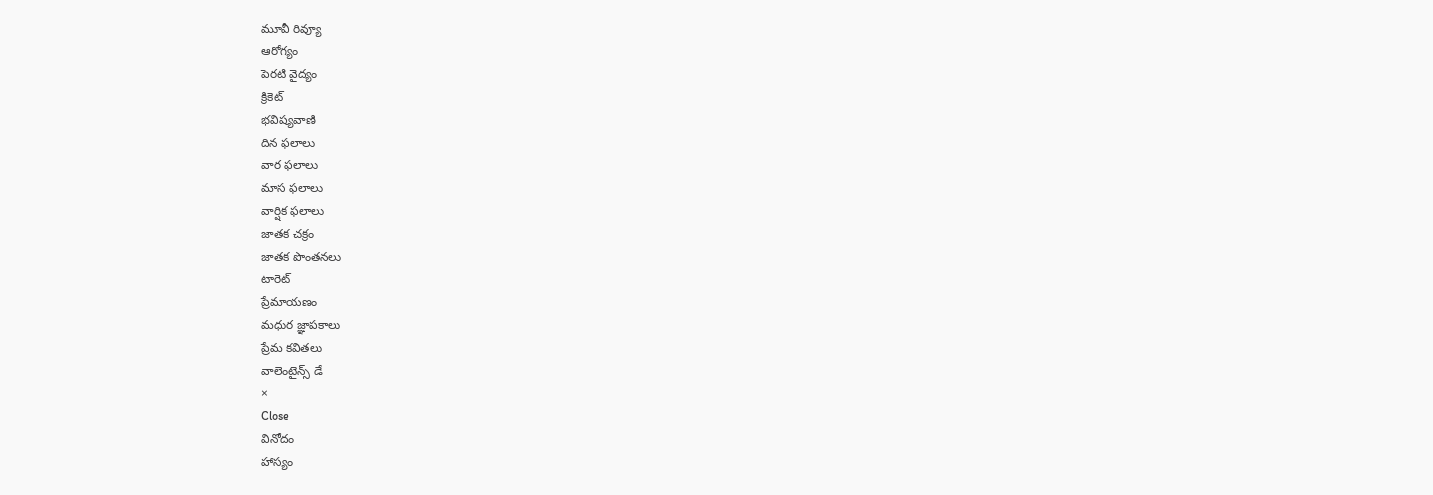మూవీ రివ్యూ
ఆరోగ్యం
పెరటి వైద్యం
క్రికెట్
భవిష్యవాణి
దిన ఫలాలు
వార ఫలాలు
మాస ఫలాలు
వార్షిక ఫలాలు
జాతక చక్రం
జాతక పొంతనలు
టారెట్
ప్రేమాయణం
మధుర జ్ఞాపకాలు
ప్రేమ కవితలు
వాలెంటైన్స్ డే
×
Close
వినోదం
హాస్యం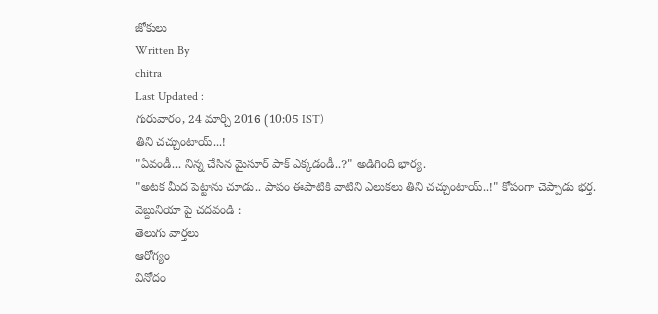జోకులు
Written By
chitra
Last Updated :
గురువారం, 24 మార్చి 2016 (10:05 IST)
తిని చచ్చుంటాయ్...!
"ఏవండీ... నిన్న చేసిన మైసూర్ పాక్ ఎక్కడండీ..?" అడిగింది భార్య.
"అటక మీద పెట్టాను చూడు.. పాపం ఈపాటికి వాటిని ఎలుకలు తిని చచ్చుంటాయ్..!" కోపంగా చెప్పాడు భర్త.
వెబ్దునియా పై చదవండి :
తెలుగు వార్తలు
ఆరోగ్యం
వినోదం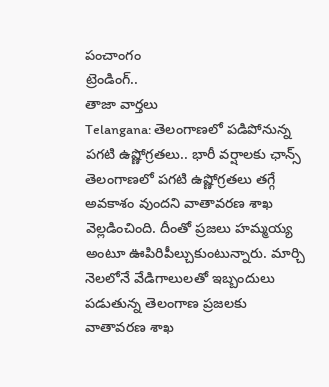పంచాంగం
ట్రెండింగ్..
తాజా వార్తలు
Telangana: తెలంగాణలో పడిపోనున్న పగటి ఉష్ణోగ్రతలు.. భారీ వర్షాలకు ఛాన్స్
తెలంగాణలో పగటి ఉష్ణోగ్రతలు తగ్గే అవకాశం వుందని వాతావరణ శాఖ వెల్లడించింది. దీంతో ప్రజలు హమ్మయ్య అంటూ ఊపిరిపీల్చుకుంటున్నారు. మార్చి నెలలోనే వేడిగాలులతో ఇబ్బందులు పడుతున్న తెలంగాణ ప్రజలకు వాతావరణ శాఖ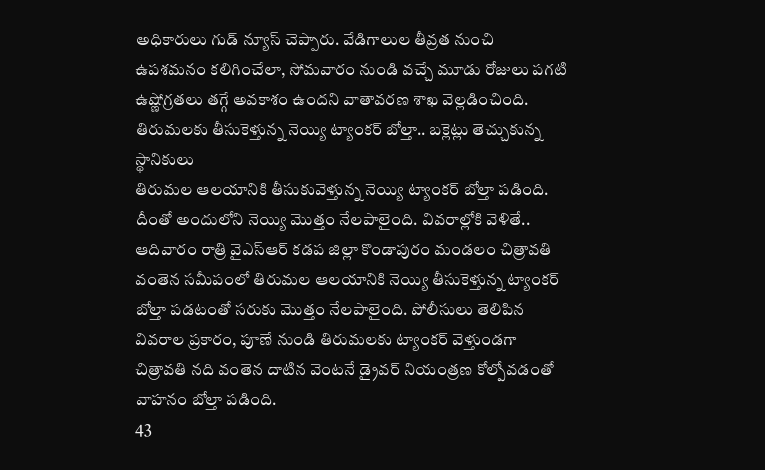అధికారులు గుడ్ న్యూస్ చెప్పారు. వేడిగాలుల తీవ్రత నుంచి ఉపశమనం కలిగించేలా, సోమవారం నుండి వచ్చే మూడు రోజులు పగటి ఉష్ణోగ్రతలు తగ్గే అవకాశం ఉందని వాతావరణ శాఖ వెల్లడించింది.
తిరుమలకు తీసుకెళ్తున్న నెయ్యి ట్యాంకర్ బోల్తా.. బక్లెట్లు తెచ్చుకున్న స్థానికులు
తిరుమల ఆలయానికి తీసుకువెళ్తున్న నెయ్యి ట్యాంకర్ బోల్తా పడింది. దీంతో అందులోని నెయ్యి మొత్తం నేలపాలైంది. వివరాల్లోకి వెళితే.. ఆదివారం రాత్రి వైఎస్ఆర్ కడప జిల్లా కొండాపురం మండలం చిత్రావతి వంతెన సమీపంలో తిరుమల ఆలయానికి నెయ్యి తీసుకెళ్తున్న ట్యాంకర్ బోల్తా పడటంతో సరుకు మొత్తం నేలపాలైంది. పోలీసులు తెలిపిన వివరాల ప్రకారం, పూణే నుండి తిరుమలకు ట్యాంకర్ వెళ్తుండగా చిత్రావతి నది వంతెన దాటిన వెంటనే డ్రైవర్ నియంత్రణ కోల్పోవడంతో వాహనం బోల్తా పడింది.
43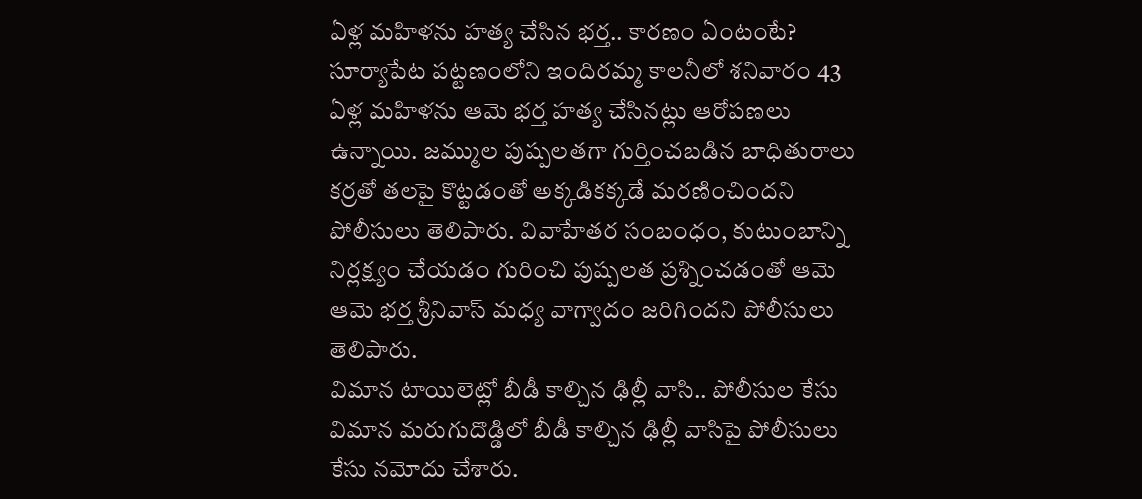ఏళ్ల మహిళను హత్య చేసిన భర్త.. కారణం ఏంటంటే?
సూర్యాపేట పట్టణంలోని ఇందిరమ్మ కాలనీలో శనివారం 43 ఏళ్ల మహిళను ఆమె భర్త హత్య చేసినట్లు ఆరోపణలు ఉన్నాయి. జమ్ముల పుష్పలతగా గుర్తించబడిన బాధితురాలు కర్రతో తలపై కొట్టడంతో అక్కడికక్కడే మరణించిందని పోలీసులు తెలిపారు. వివాహేతర సంబంధం, కుటుంబాన్ని నిర్లక్ష్యం చేయడం గురించి పుష్పలత ప్రశ్నించడంతో ఆమె ఆమె భర్త శ్రీనివాస్ మధ్య వాగ్వాదం జరిగిందని పోలీసులు తెలిపారు.
విమాన టాయిలెట్లో బీడీ కాల్చిన ఢిల్లీ వాసి.. పోలీసుల కేసు
విమాన మరుగుదొడ్డిలో బీడీ కాల్చిన ఢిల్లీ వాసిపై పోలీసులు కేసు నమోదు చేశారు.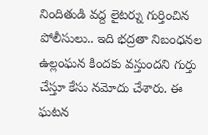నిందితుడి వద్ద లైటర్ను గుర్తించిన పోలీసులు.. ఇది భద్రతా నిబంధనల ఉల్లంఘన కిందకు వస్తుందని గుర్తు చేస్తూ కేసు నమోదు చేశారు. ఈ ఘటన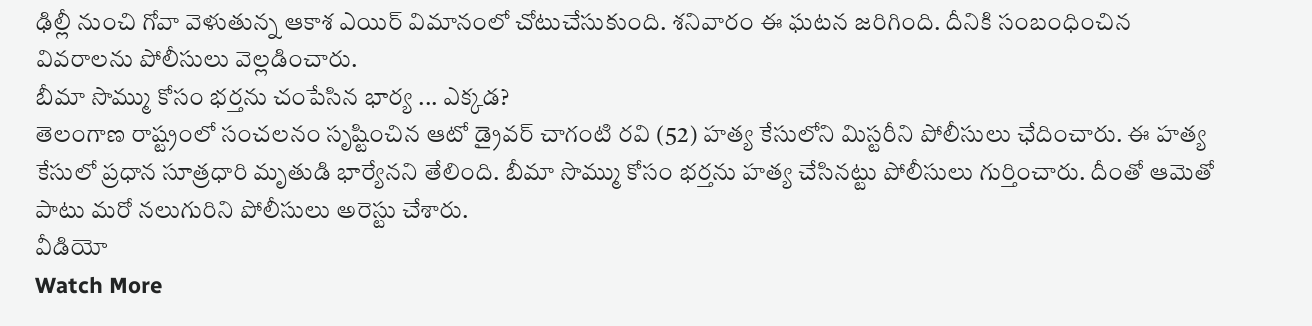ఢిల్లీ నుంచి గోవా వెళుతున్న ఆకాశ ఎయిర్ విమానంలో చోటుచేసుకుంది. శనివారం ఈ ఘటన జరిగింది. దీనికి సంబంధించిన వివరాలను పోలీసులు వెల్లడించారు.
బీమా సొమ్ము కోసం భర్తను చంపేసిన భార్య ... ఎక్కడ?
తెలంగాణ రాష్ట్రంలో సంచలనం సృష్టించిన ఆటో డ్రైవర్ చాగంటి రవి (52) హత్య కేసులోని మిస్టరీని పోలీసులు ఛేదించారు. ఈ హత్య కేసులో ప్రధాన సూత్రధారి మృతుడి భార్యేనని తేలింది. బీమా సొమ్ము కోసం భర్తను హత్య చేసినట్టు పోలీసులు గుర్తించారు. దీంతో ఆమెతో పాటు మరో నలుగురిని పోలీసులు అరెస్టు చేశారు.
వీడియో
Watch More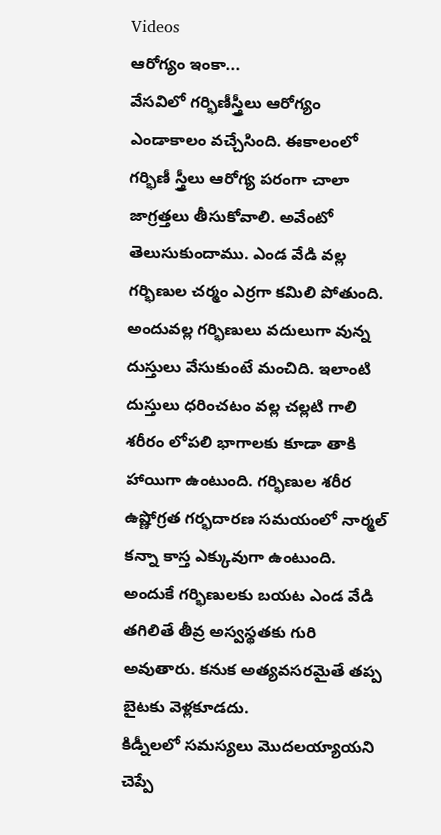Videos
ఆరోగ్యం ఇంకా...
వేసవిలో గర్భిణీస్త్రీలు ఆరోగ్యం
ఎండాకాలం వచ్చేసింది. ఈకాలంలో గర్భిణీ స్త్రీలు ఆరోగ్య పరంగా చాలా జాగ్రత్తలు తీసుకోవాలి. అవేంటో తెలుసుకుందాము. ఎండ వేడి వల్ల గర్భిణుల చర్మం ఎర్రగా కమిలి పోతుంది. అందువల్ల గర్భిణులు వదులుగా వున్న దుస్తులు వేసుకుంటే మంచిది. ఇలాంటి దుస్తులు ధరించటం వల్ల చల్లటి గాలి శరీరం లోపలి భాగాలకు కూడా తాకి హాయిగా ఉంటుంది. గర్భిణుల శరీర ఉష్ణోగ్రత గర్భదారణ సమయంలో నార్మల్ కన్నా కాస్త ఎక్కువుగా ఉంటుంది. అందుకే గర్భిణులకు బయట ఎండ వేడి తగిలితే తీవ్ర అస్వస్థతకు గురి అవుతారు. కనుక అత్యవసరమైతే తప్ప బైటకు వెళ్లకూడదు.
కిడ్నీలలో సమస్యలు మొదలయ్యాయని చెప్పే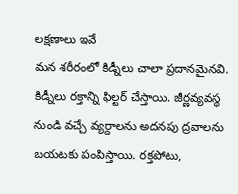లక్షణాలు ఇవే
మన శరీరంలో కిడ్నీలు చాలా ప్రదానమైనవి. కిడ్నీలు రక్తాన్ని ఫిల్టర్ చేస్తాయి. జీర్ణవ్యవస్థ నుండి వచ్చే వ్యర్దాలను అదనపు ద్రవాలను బయటకు పంపిస్తాయి. రక్తపోటు,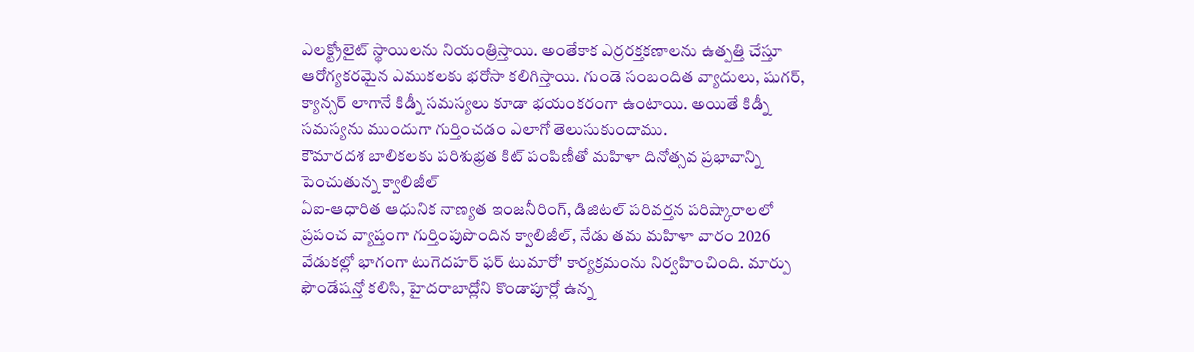ఎలక్ట్రోలైట్ స్థాయిలను నియంత్రిస్తాయి. అంతేకాక ఎర్రరక్తకణాలను ఉత్పత్తి చేస్తూ ఆరోగ్యకరమైన ఎముకలకు భరోసా కలిగిస్తాయి. గుండె సంబందిత వ్యాదులు, షుగర్, క్యాన్సర్ లాగానే కిడ్నీ సమస్యలు కూడా భయంకరంగా ఉంటాయి. అయితే కిడ్నీ సమస్యను ముందుగా గుర్తించడం ఎలాగో తెలుసుకుందాము.
కౌమారదశ బాలికలకు పరిశుభ్రత కిట్ పంపిణీతో మహిళా దినోత్సవ ప్రభావాన్ని పెంచుతున్న క్వాలిజీల్
ఏఐ-ఆధారిత ఆధునిక నాణ్యత ఇంజనీరింగ్, డిజిటల్ పరివర్తన పరిష్కారాలలో ప్రపంచ వ్యాప్తంగా గుర్తింపుపొందిన క్వాలిజీల్, నేడు తమ మహిళా వారం 2026 వేడుకల్లో భాగంగా టుగెదహర్ ఫర్ టుమారో' కార్యక్రమంను నిర్వహించింది. మార్పు ఫౌండేషన్తో కలిసి, హైదరాబాద్లోని కొండాపూర్లో ఉన్న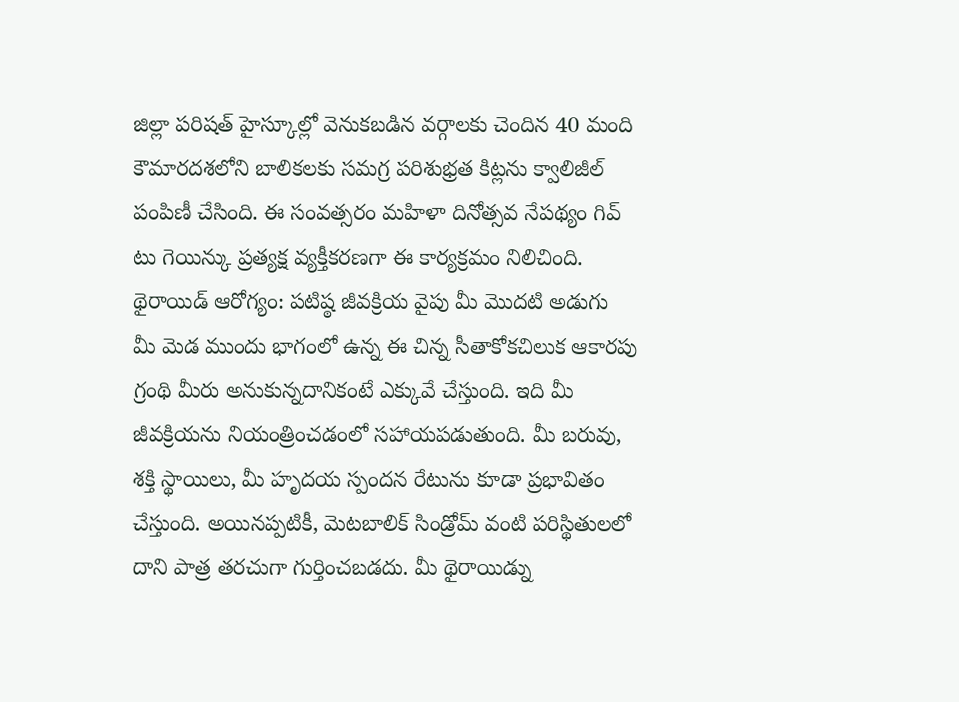జిల్లా పరిషత్ హైస్కూల్లో వెనుకబడిన వర్గాలకు చెందిన 40 మంది కౌమారదశలోని బాలికలకు సమగ్ర పరిశుభ్రత కిట్లను క్వాలిజీల్ పంపిణీ చేసింది. ఈ సంవత్సరం మహిళా దినోత్సవ నేపథ్యం గివ్ టు గెయిన్కు ప్రత్యక్ష వ్యక్తీకరణగా ఈ కార్యక్రమం నిలిచింది.
థైరాయిడ్ ఆరోగ్యం: పటిష్ఠ జీవక్రియ వైపు మీ మొదటి అడుగు
మీ మెడ ముందు భాగంలో ఉన్న ఈ చిన్న సీతాకోకచిలుక ఆకారపు గ్రంథి మీరు అనుకున్నదానికంటే ఎక్కువే చేస్తుంది. ఇది మీ జీవక్రియను నియంత్రించడంలో సహాయపడుతుంది. మీ బరువు, శక్తి స్థాయిలు, మీ హృదయ స్పందన రేటును కూడా ప్రభావితం చేస్తుంది. అయినప్పటికీ, మెటబాలిక్ సిండ్రోమ్ వంటి పరిస్థితులలో దాని పాత్ర తరచుగా గుర్తించబడదు. మీ థైరాయిడ్ను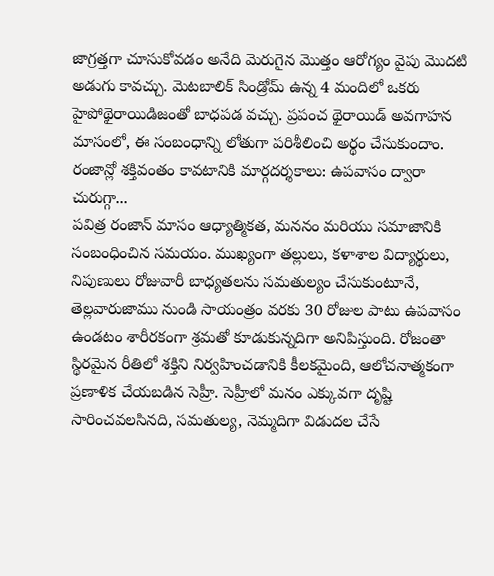జాగ్రత్తగా చూసుకోవడం అనేది మెరుగైన మొత్తం ఆరోగ్యం వైపు మొదటి అడుగు కావచ్చు. మెటబాలిక్ సిండ్రోమ్ ఉన్న 4 మందిలో ఒకరు హైపోథైరాయిడిజంతో బాధపడ వచ్చు. ప్రపంచ థైరాయిడ్ అవగాహన మాసంలో, ఈ సంబంధాన్ని లోతుగా పరిశీలించి అర్థం చేసుకుందాం.
రంజాన్లో శక్తివంతం కావటానికి మార్గదర్శకాలు: ఉపవాసం ద్వారా చురుగ్గా...
పవిత్ర రంజాన్ మాసం ఆధ్యాత్మికత, మననం మరియు సమాజానికి సంబంధించిన సమయం. ముఖ్యంగా తల్లులు, కళాశాల విద్యార్థులు, నిపుణులు రోజువారీ బాధ్యతలను సమతుల్యం చేసుకుంటూనే, తెల్లవారుజాము నుండి సాయంత్రం వరకు 30 రోజుల పాటు ఉపవాసం ఉండటం శారీరకంగా శ్రమతో కూడుకున్నదిగా అనిపిస్తుంది. రోజంతా స్థిరమైన రీతిలో శక్తిని నిర్వహించడానికి కీలకమైంది, ఆలోచనాత్మకంగా ప్రణాళిక చేయబడిన సెహ్రీ. సెహ్రీలో మనం ఎక్కువగా దృష్టి సారించవలసినది, సమతుల్య, నెమ్మదిగా విడుదల చేసే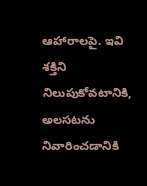ఆహారాలపై. ఇవి శక్తిని నిలుపుకోవటానికి, అలసటను నివారించడానికి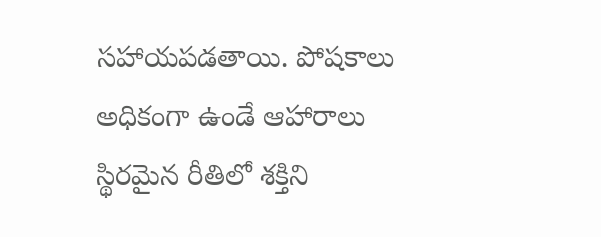సహాయపడతాయి. పోషకాలు అధికంగా ఉండే ఆహారాలు స్థిరమైన రీతిలో శక్తిని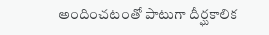అందించటంతో పాటుగా దీర్ఘకాలిక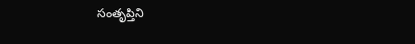సంతృప్తిని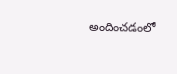అందించడంలో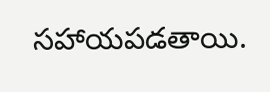సహాయపడతాయి.